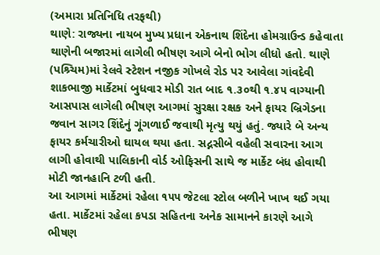(અમારા પ્રતિનિધિ તરફથી)
થાણે: રાજ્યના નાયબ મુખ્ય પ્રધાન એકનાથ શિંદેના હોમગ્રાઉન્ડ કહેવાતા થાણેની બજારમાં લાગેલી ભીષણ આગે બેનો ભોગ લીધો હતો. થાણે (પશ્ર્ચિમ)માં રેલવે સ્ટેશન નજીક ગોખલે રોડ પર આવેલા ગાંવદેવી શાકભાજી માર્કેટમાં બુધવાર મોડી રાત બાદ ૧.૩૦થી ૧.૪૫ વાગ્યાની આસપાસ લાગેલી ભીષણ આગમાં સુરક્ષા રક્ષક અને ફાયર બ્રિગેડના જવાન સાગર શિંદેનું ગૂંગળાઈ જવાથી મૃત્યુ થયું હતું. જ્યારે બે અન્ય ફાયર કર્મચારીઓ ઘાયલ થયા હતા. સદ્નસીબે વહેલી સવારના આગ લાગી હોવાથી પાલિકાની વોર્ડ ઓફિસની સાથે જ માર્કેટ બંધ હોવાથી મોટી જાનહાનિ ટળી હતી.
આ આગમાં માર્કેટમાં રહેલા ૧૫૫ જેટલા સ્ટોલ બળીને ખાખ થઈ ગયા હતા. માર્કેટમાં રહેલા કપડા સહિતના અનેક સામાનને કારણે આગે ભીષણ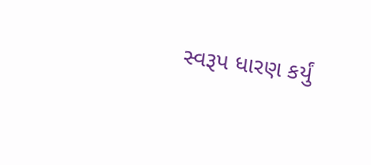સ્વરૂપ ધારણ કર્યું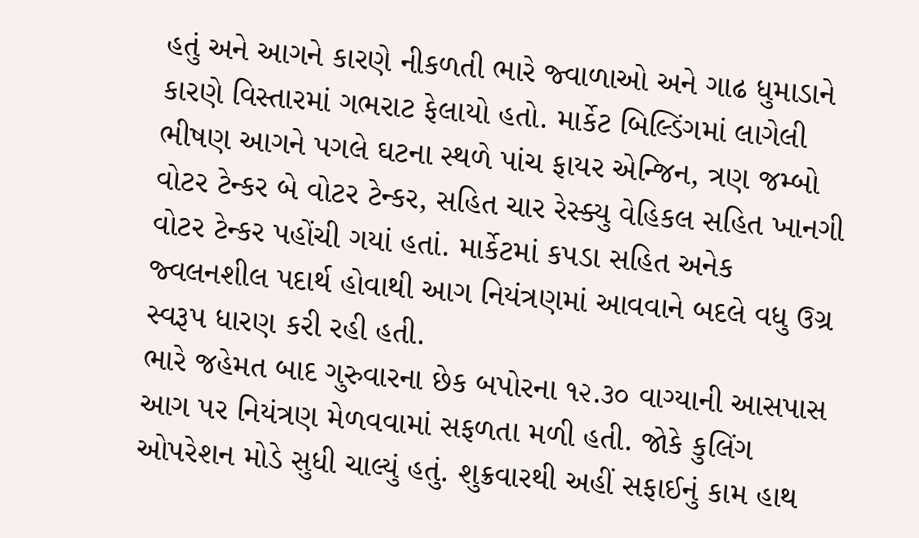હતું અને આગને કારણે નીકળતી ભારે જ્વાળાઓ અને ગાઢ ધુમાડાને કારણે વિસ્તારમાં ગભરાટ ફેલાયો હતો. માર્કેટ બિલ્ડિંગમાં લાગેલી ભીષણ આગને પગલે ઘટના સ્થળે પાંચ ફાયર એન્જિન, ત્રણ જમ્બો વોટર ટેન્કર બે વોટર ટેન્કર, સહિત ચાર રેસ્ક્યુ વેહિકલ સહિત ખાનગી વોટર ટેન્કર પહોંચી ગયાં હતાં. માર્કેટમાં કપડા સહિત અનેક જ્વલનશીલ પદાર્થ હોવાથી આગ નિયંત્રણમાં આવવાને બદલે વધુ ઉગ્ર સ્વરૂપ ધારણ કરી રહી હતી.
ભારે જહેમત બાદ ગુરુવારના છેક બપોરના ૧૨.૩૦ વાગ્યાની આસપાસ આગ પર નિયંત્રણ મેળવવામાં સફળતા મળી હતી. જોકે કુલિંગ ઓપરેશન મોડે સુધી ચાલ્યું હતું. શુક્રવારથી અહીં સફાઈનું કામ હાથ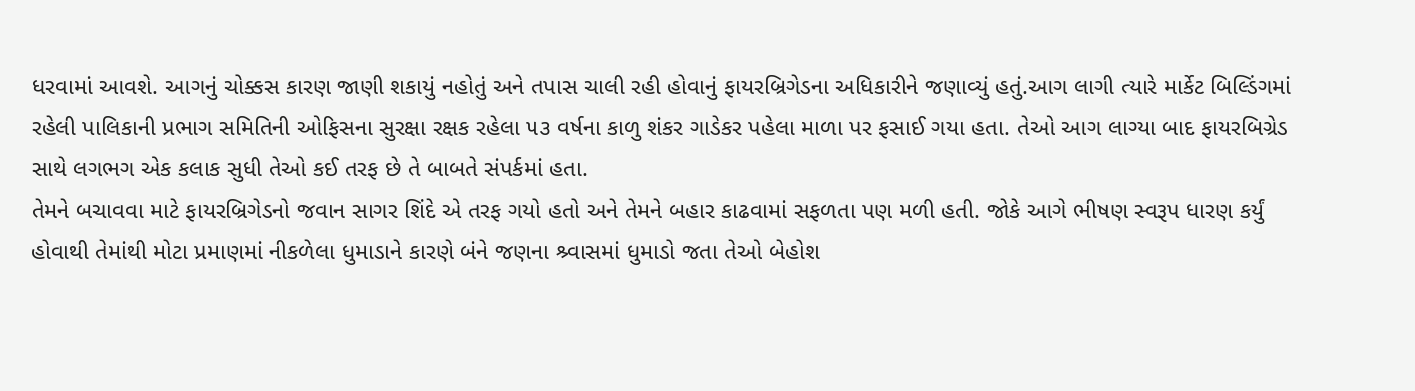ધરવામાં આવશે. આગનું ચોક્કસ કારણ જાણી શકાયું નહોતું અને તપાસ ચાલી રહી હોવાનું ફાયરબ્રિગેડના અધિકારીને જણાવ્યું હતું.આગ લાગી ત્યારે માર્કેટ બિલ્ડિંગમાં રહેલી પાલિકાની પ્રભાગ સમિતિની ઓફિસના સુરક્ષા રક્ષક રહેલા ૫૩ વર્ષના કાળુ શંકર ગાડેકર પહેલા માળા પર ફસાઈ ગયા હતા. તેઓ આગ લાગ્યા બાદ ફાયરબિગ્રેડ સાથે લગભગ એક કલાક સુધી તેઓ કઈ તરફ છે તે બાબતે સંપર્કમાં હતા.
તેમને બચાવવા માટે ફાયરબ્રિગેડનો જવાન સાગર શિંદે એ તરફ ગયો હતો અને તેમને બહાર કાઢવામાં સફળતા પણ મળી હતી. જોકે આગે ભીષણ સ્વરૂપ ધારણ કર્યું હોવાથી તેમાંથી મોટા પ્રમાણમાં નીકળેલા ધુમાડાને કારણે બંને જણના શ્ર્વાસમાં ધુમાડો જતા તેઓ બેહોશ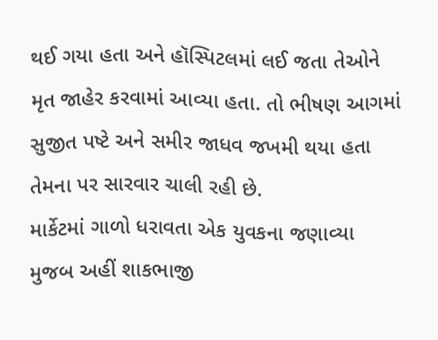થઈ ગયા હતા અને હૉસ્પિટલમાં લઈ જતા તેઓને મૃત જાહેર કરવામાં આવ્યા હતા. તો ભીષણ આગમાં સુજીત પષ્ટે અને સમીર જાધવ જખમી થયા હતા તેમના પર સારવાર ચાલી રહી છે.
માર્કેટમાં ગાળો ધરાવતા એક યુવકના જણાવ્યા મુજબ અહીં શાકભાજી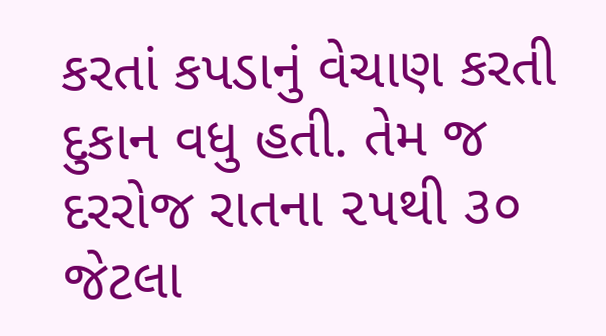કરતાં કપડાનું વેચાણ કરતી દુકાન વધુ હતી. તેમ જ દરરોજ રાતના ૨૫થી ૩૦ જેટલા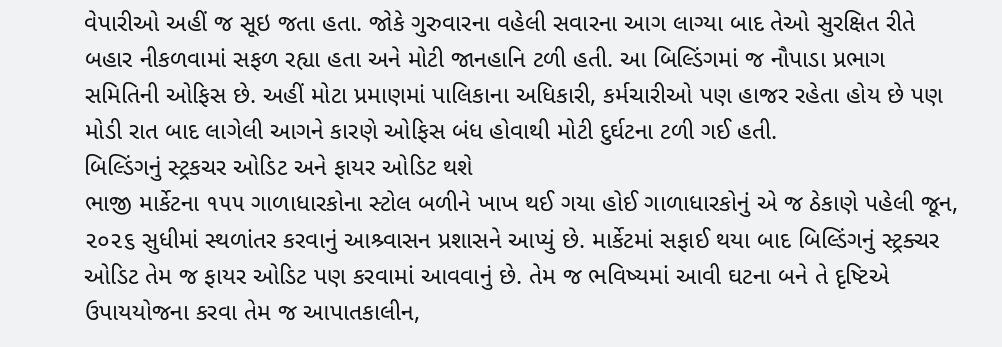વેપારીઓ અહીં જ સૂઇ જતા હતા. જોકે ગુરુવારના વહેલી સવારના આગ લાગ્યા બાદ તેઓ સુરક્ષિત રીતે બહાર નીકળવામાં સફળ રહ્યા હતા અને મોટી જાનહાનિ ટળી હતી. આ બિલ્ડિંગમાં જ નૌપાડા પ્રભાગ સમિતિની ઓફિસ છે. અહીં મોટા પ્રમાણમાં પાલિકાના અધિકારી, કર્મચારીઓ પણ હાજર રહેતા હોય છે પણ મોડી રાત બાદ લાગેલી આગને કારણે ઓફિસ બંધ હોવાથી મોટી દુર્ઘટના ટળી ગઈ હતી.
બિલ્ડિંગનું સ્ટ્રકચર ઓડિટ અને ફાયર ઓડિટ થશે
ભાજી માર્કેટના ૧૫૫ ગાળાધારકોના સ્ટોલ બળીને ખાખ થઈ ગયા હોઈ ગાળાધારકોનું એ જ ઠેકાણે પહેલી જૂન, ૨૦૨૬ સુધીમાં સ્થળાંતર કરવાનું આશ્ર્વાસન પ્રશાસને આપ્યું છે. માર્કેટમાં સફાઈ થયા બાદ બિલ્ડિંગનું સ્ટ્રક્ચર ઓડિટ તેમ જ ફાયર ઓડિટ પણ કરવામાં આવવાનું છે. તેમ જ ભવિષ્યમાં આવી ઘટના બને તે દૃષ્ટિએ ઉપાયયોજના કરવા તેમ જ આપાતકાલીન,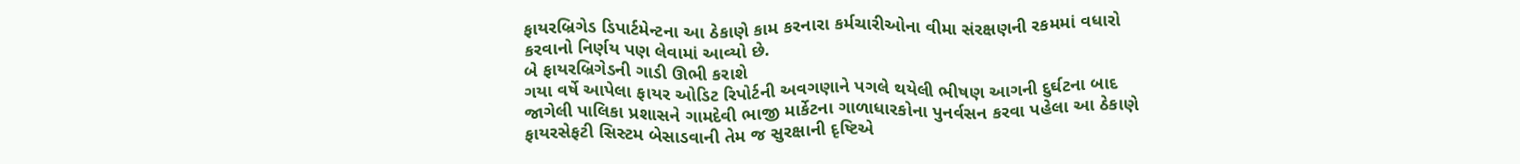ફાયરબ્રિગેડ ડિપાર્ટમેન્ટના આ ઠેકાણે કામ કરનારા કર્મચારીઓના વીમા સંરક્ષણની રકમમાં વધારો કરવાનો નિર્ણય પણ લેવામાં આવ્યો છે.
બે ફાયરબ્રિગેડની ગાડી ઊભી કરાશે
ગયા વર્ષે આપેલા ફાયર ઓડિટ રિપોર્ટની અવગણાને પગલે થયેલી ભીષણ આગની દુર્ઘટના બાદ જાગેલી પાલિકા પ્રશાસને ગામદેવી ભાજી માર્કેટના ગાળાધારકોના પુનર્વસન કરવા પહેલા આ ઠેકાણે ફાયરસેફટી સિસ્ટમ બેસાડવાની તેમ જ સુરક્ષાની દૃષ્ટિએ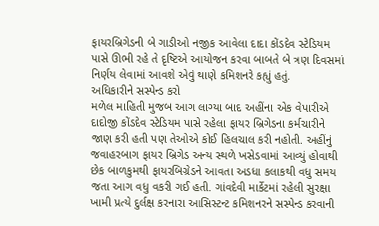ફાયરબ્રિગેડની બે ગાડીઓ નજીક આવેલા દાદા કોંડદેવ સ્ટેડિયમ પાસે ઊભી રહે તે દૃષ્ટિએ આયોજન કરવા બાબતે બે ત્રણ દિવસમાં નિર્ણય લેવામાં આવશે એવું થાણે કમિશનરે કહ્યું હતું.
અધિકારીને સસ્પેન્ડ કરો
મળેલ માહિતી મુજબ આગ લાગ્યા બાદ અહીંના એક વેપારીએ દાદોજી કોંડદેવ સ્ટેડિયમ પાસે રહેલા ફાયર બ્રિગેડના કર્મચારીને જાણ કરી હતી પણ તેઓએ કોઈ હિલચાલ કરી નહોતી. અહીંનું જવાહરબાગ ફાયર બ્રિગેડ અન્ય સ્થળે ખસેડવામાં આવ્યું હોવાથી છેક બાળકુમથી ફાયરબિગ્રેડને આવતા અડધા કલાકથી વધુ સમય જતા આગ વધુ વકરી ગઈ હતી. ગાંવદેવી માર્કેટમાં રહેલી સુરક્ષા ખામી પ્રત્યે દુર્લક્ષ કરનારા આસિસ્ટન્ટ કમિશનરને સસ્પેન્ડ કરવાની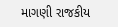માગણી રાજકીય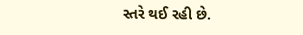સ્તરે થઈ રહી છે.